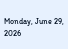Monday, June 29, 2026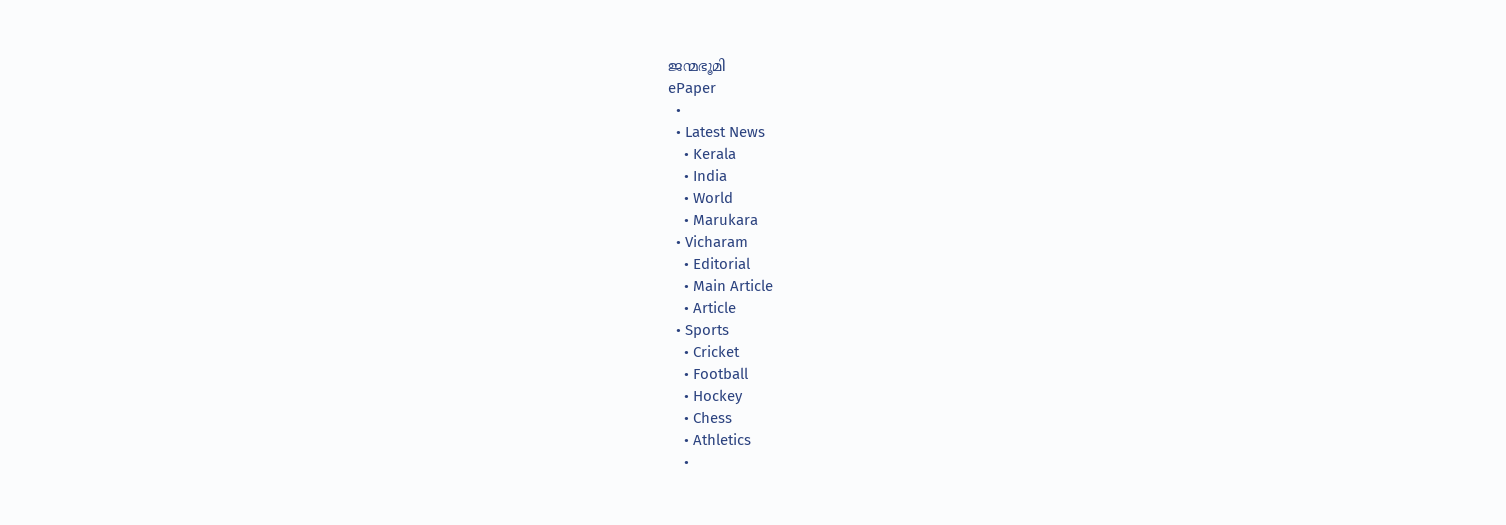ജന്മഭൂമി
ePaper
  •
  • Latest News
    • Kerala
    • India
    • World
    • Marukara
  • Vicharam
    • Editorial
    • Main Article
    • Article
  • Sports
    • Cricket
    • Football
    • Hockey
    • Chess
    • Athletics
    •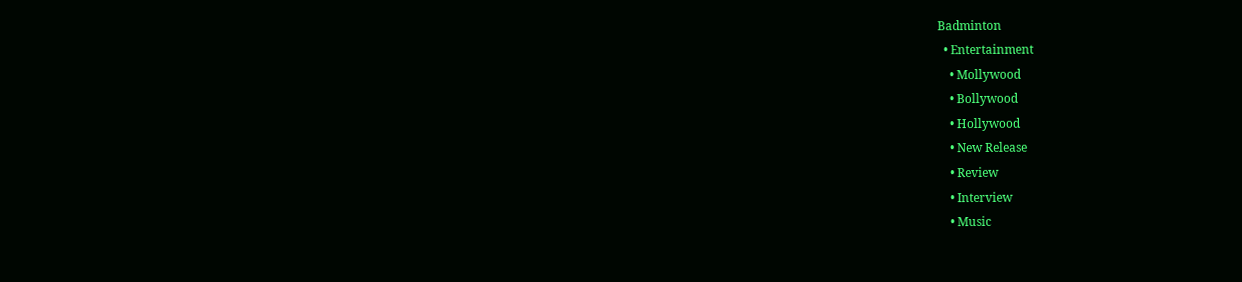Badminton
  • Entertainment
    • Mollywood
    • Bollywood
    • Hollywood
    • New Release
    • Review
    • Interview
    • Music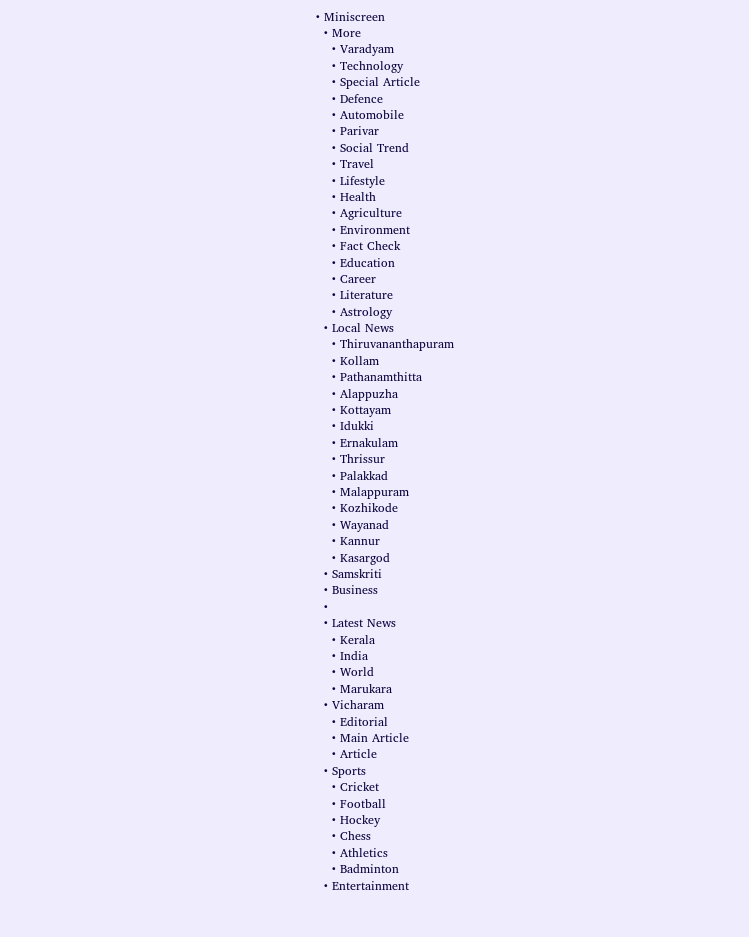• Miniscreen
  • More
    • Varadyam
    • Technology
    • Special Article
    • Defence
    • Automobile
    • Parivar
    • Social Trend
    • Travel
    • Lifestyle
    • Health
    • Agriculture
    • Environment
    • Fact Check
    • Education
    • Career
    • Literature
    • Astrology
  • Local News
    • Thiruvananthapuram
    • Kollam
    • Pathanamthitta
    • Alappuzha
    • Kottayam
    • Idukki
    • Ernakulam
    • Thrissur
    • Palakkad
    • Malappuram
    • Kozhikode
    • Wayanad
    • Kannur
    • Kasargod
  • Samskriti
  • Business
  •
  • Latest News
    • Kerala
    • India
    • World
    • Marukara
  • Vicharam
    • Editorial
    • Main Article
    • Article
  • Sports
    • Cricket
    • Football
    • Hockey
    • Chess
    • Athletics
    • Badminton
  • Entertainment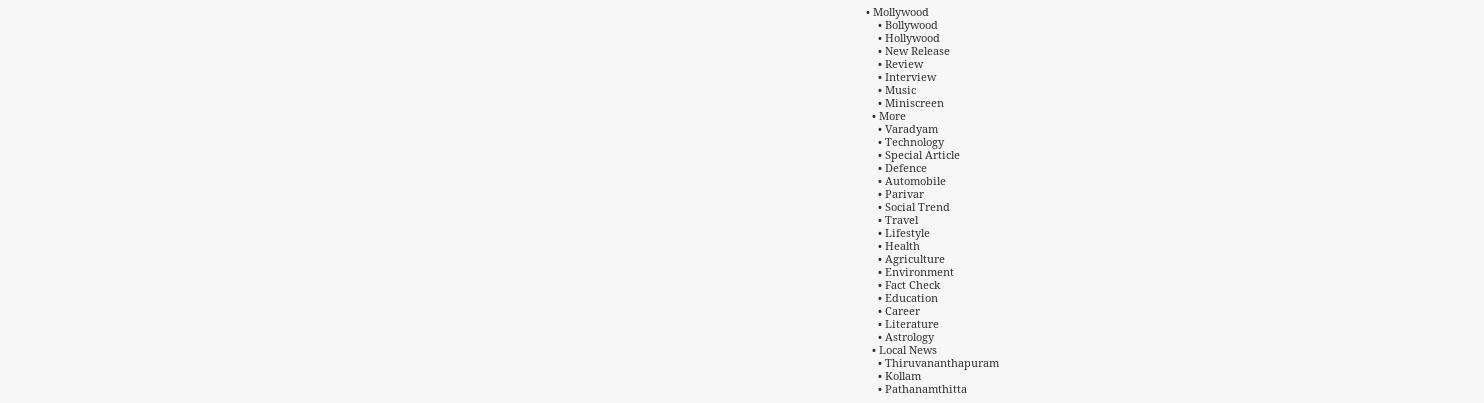• Mollywood
    • Bollywood
    • Hollywood
    • New Release
    • Review
    • Interview
    • Music
    • Miniscreen
  • More
    • Varadyam
    • Technology
    • Special Article
    • Defence
    • Automobile
    • Parivar
    • Social Trend
    • Travel
    • Lifestyle
    • Health
    • Agriculture
    • Environment
    • Fact Check
    • Education
    • Career
    • Literature
    • Astrology
  • Local News
    • Thiruvananthapuram
    • Kollam
    • Pathanamthitta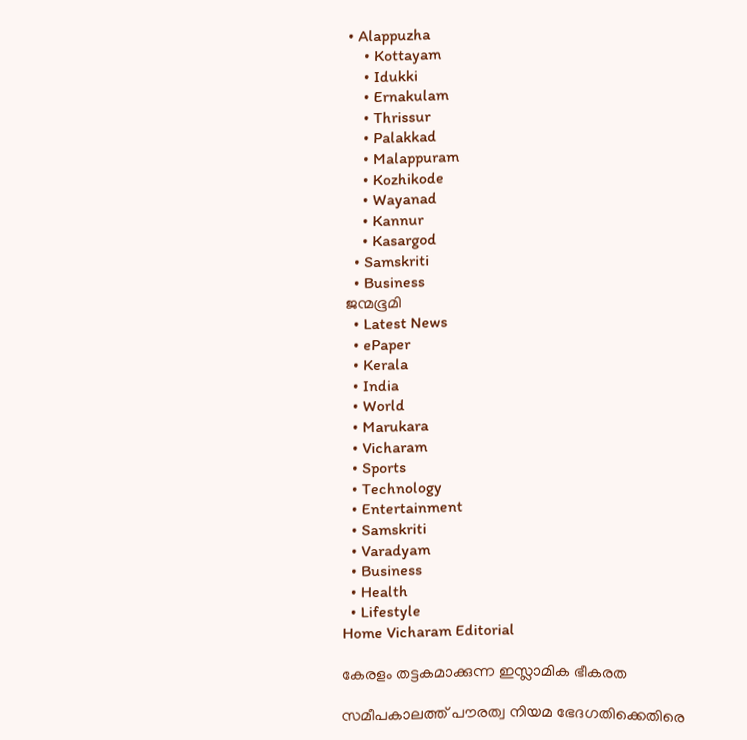• Alappuzha
    • Kottayam
    • Idukki
    • Ernakulam
    • Thrissur
    • Palakkad
    • Malappuram
    • Kozhikode
    • Wayanad
    • Kannur
    • Kasargod
  • Samskriti
  • Business
ജന്മഭൂമി
  • Latest News
  • ePaper
  • Kerala
  • India
  • World
  • Marukara
  • Vicharam
  • Sports
  • Technology
  • Entertainment
  • Samskriti
  • Varadyam
  • Business
  • Health
  • Lifestyle
Home Vicharam Editorial

കേരളം തട്ടകമാക്കുന്ന ഇസ്ലാമിക ഭീകരത

സമീപകാലത്ത് പൗരത്വ നിയമ ഭേദഗതിക്കെതിരെ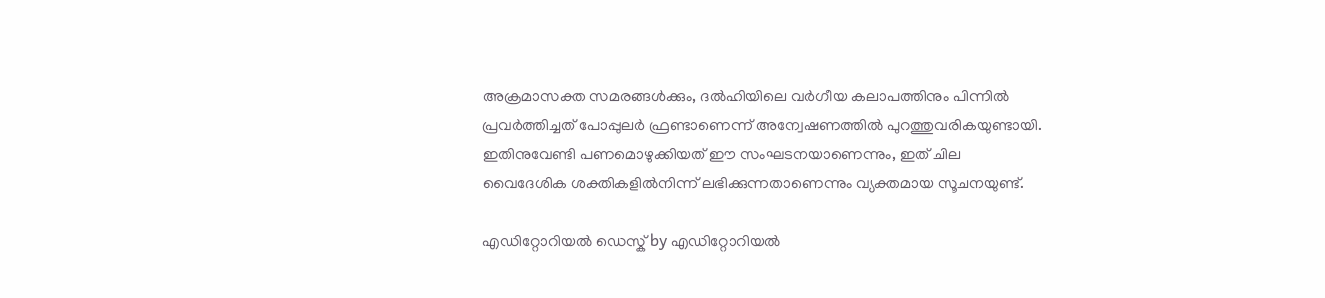അക്രമാസക്ത സമരങ്ങള്‍ക്കും, ദല്‍ഹിയിലെ വര്‍ഗീയ കലാപത്തിനും പിന്നില്‍ പ്രവര്‍ത്തിച്ചത് പോപ്പുലര്‍ ഫ്രണ്ടാണെന്ന് അന്വേഷണത്തില്‍ പുറത്തുവരികയുണ്ടായി. ഇതിനുവേണ്ടി പണമൊഴുക്കിയത് ഈ സംഘടനയാണെന്നും, ഇത് ചില വൈദേശിക ശക്തികളില്‍നിന്ന് ലഭിക്കുന്നതാണെന്നും വ്യക്തമായ സൂചനയുണ്ട്.

എഡിറ്റോറിയൽ ഡെസ്ക് by എഡിറ്റോറിയൽ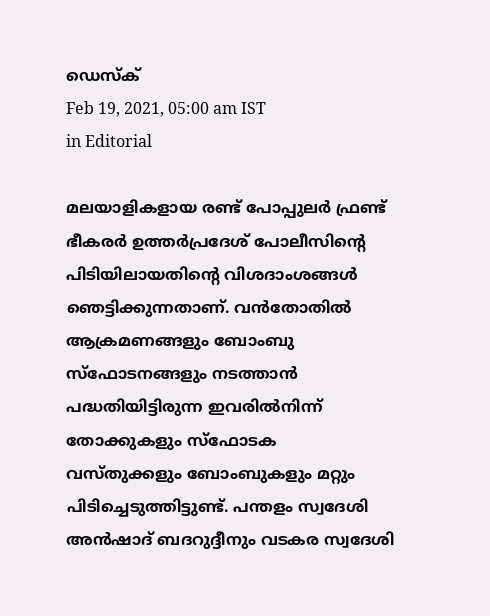ഡെസ്ക്
Feb 19, 2021, 05:00 am IST
in Editorial

മലയാളികളായ രണ്ട് പോപ്പുലര്‍ ഫ്രണ്ട് ഭീകരര്‍ ഉത്തര്‍പ്രദേശ് പോലീസിന്റെ പിടിയിലായതിന്റെ വിശദാംശങ്ങള്‍ ഞെട്ടിക്കുന്നതാണ്. വന്‍തോതില്‍ ആക്രമണങ്ങളും ബോംബു സ്‌ഫോടനങ്ങളും നടത്താന്‍ പദ്ധതിയിട്ടിരുന്ന ഇവരില്‍നിന്ന് തോക്കുകളും സ്‌ഫോടക വസ്തുക്കളും ബോംബുകളും മറ്റും പിടിച്ചെടുത്തിട്ടുണ്ട്. പന്തളം സ്വദേശി അന്‍ഷാദ് ബദറുദ്ദീനും വടകര സ്വദേശി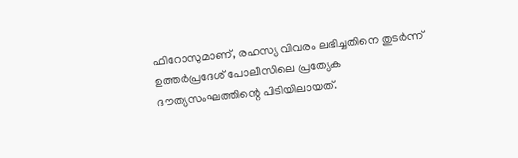ഫിറോസുമാണ്, രഹസ്യ വിവരം ലഭിച്ചതിനെ തുടര്‍ന്ന് ഉത്തര്‍പ്രദേശ് പോലീസിലെ പ്രത്യേക ദൗത്യസംഘത്തിന്റെ പിടിയിലായത്.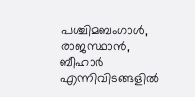പശ്ചിമബംഗാള്‍, രാജസ്ഥാന്‍, ബീഹാര്‍ എന്നിവിടങ്ങളില്‍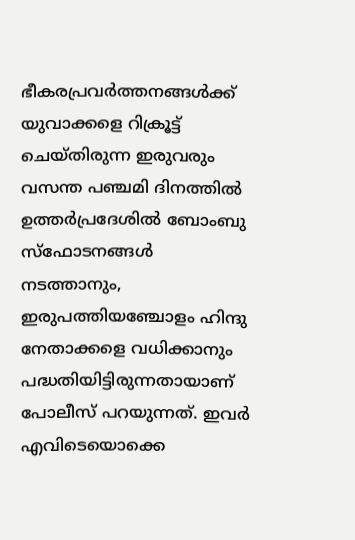ഭീകരപ്രവര്‍ത്തനങ്ങള്‍ക്ക് യുവാക്കളെ റിക്രൂട്ട് ചെയ്തിരുന്ന ഇരുവരും വസന്ത പഞ്ചമി ദിനത്തില്‍ ഉത്തര്‍പ്രദേശില്‍ ബോംബു സ്‌ഫോടനങ്ങള്‍ നടത്താനും, ഇരുപത്തിയഞ്ചോളം ഹിന്ദു നേതാക്കളെ വധിക്കാനും പദ്ധതിയിട്ടിരുന്നതായാണ് പോലീസ് പറയുന്നത്. ഇവര്‍ എവിടെയൊക്കെ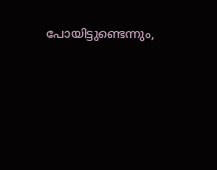പോയിട്ടുണ്ടെന്നും,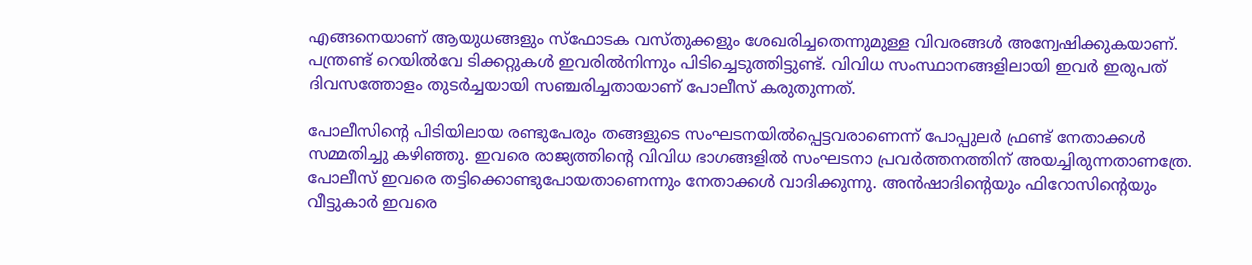എങ്ങനെയാണ് ആയുധങ്ങളും സ്‌ഫോടക വസ്തുക്കളും ശേഖരിച്ചതെന്നുമുള്ള വിവരങ്ങള്‍ അന്വേഷിക്കുകയാണ്. പന്ത്രണ്ട് റെയില്‍വേ ടിക്കറ്റുകള്‍ ഇവരില്‍നിന്നും പിടിച്ചെടുത്തിട്ടുണ്ട്. വിവിധ സംസ്ഥാനങ്ങളിലായി ഇവര്‍ ഇരുപത് ദിവസത്തോളം തുടര്‍ച്ചയായി സഞ്ചരിച്ചതായാണ് പോലീസ് കരുതുന്നത്.

പോലീസിന്റെ പിടിയിലായ രണ്ടുപേരും തങ്ങളുടെ സംഘടനയില്‍പ്പെട്ടവരാണെന്ന് പോപ്പുലര്‍ ഫ്രണ്ട് നേതാക്കള്‍ സമ്മതിച്ചു കഴിഞ്ഞു. ഇവരെ രാജ്യത്തിന്റെ വിവിധ ഭാഗങ്ങളില്‍ സംഘടനാ പ്രവര്‍ത്തനത്തിന് അയച്ചിരുന്നതാണത്രേ. പോലീസ് ഇവരെ തട്ടിക്കൊണ്ടുപോയതാണെന്നും നേതാക്കള്‍ വാദിക്കുന്നു. അന്‍ഷാദിന്റെയും ഫിറോസിന്റെയും വീട്ടുകാര്‍ ഇവരെ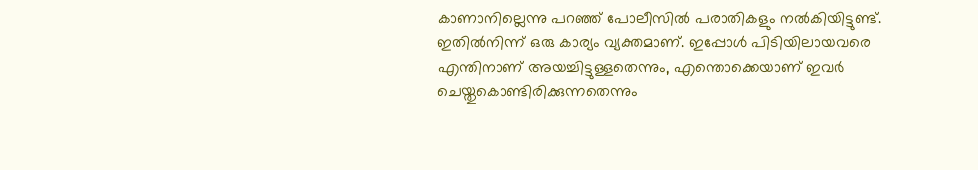കാണാനില്ലെന്നു പറഞ്ഞ് പോലീസില്‍ പരാതികളും നല്‍കിയിട്ടുണ്ട്. ഇതില്‍നിന്ന് ഒരു കാര്യം വ്യക്തമാണ്. ഇപ്പോള്‍ പിടിയിലായവരെ എന്തിനാണ് അയച്ചിട്ടുള്ളതെന്നും, എന്തൊക്കെയാണ് ഇവര്‍ ചെയ്തുകൊണ്ടിരിക്കുന്നതെന്നും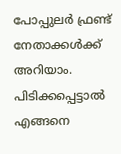പോപ്പുലര്‍ ഫ്രണ്ട് നേതാക്കള്‍ക്ക് അറിയാം. പിടിക്കപ്പെട്ടാല്‍ എങ്ങനെ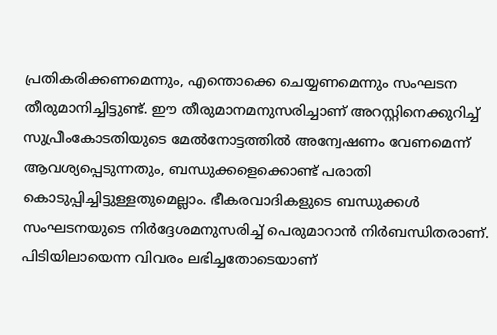പ്രതികരിക്കണമെന്നും, എന്തൊക്കെ ചെയ്യണമെന്നും സംഘടന തീരുമാനിച്ചിട്ടുണ്ട്. ഈ തീരുമാനമനുസരിച്ചാണ് അറസ്റ്റിനെക്കുറിച്ച് സുപ്രീംകോടതിയുടെ മേല്‍നോട്ടത്തില്‍ അന്വേഷണം വേണമെന്ന് ആവശ്യപ്പെടുന്നതും, ബന്ധുക്കളെക്കൊണ്ട് പരാതി കൊടുപ്പിച്ചിട്ടുള്ളതുമെല്ലാം. ഭീകരവാദികളുടെ ബന്ധുക്കള്‍ സംഘടനയുടെ നിര്‍ദ്ദേശമനുസരിച്ച് പെരുമാറാന്‍ നിര്‍ബന്ധിതരാണ്. പിടിയിലായെന്ന വിവരം ലഭിച്ചതോടെയാണ്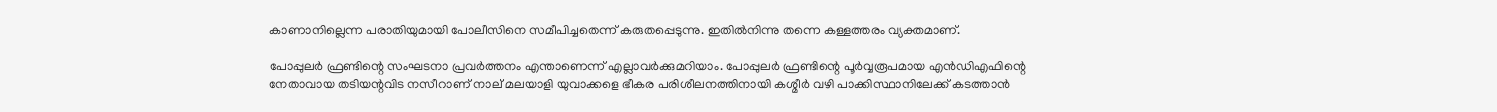കാണാനില്ലെന്ന പരാതിയുമായി പോലീസിനെ സമീപിച്ചതെന്ന് കരുതപ്പെടുന്നു. ഇതില്‍നിന്നു തന്നെ കള്ളത്തരം വ്യക്തമാണ്.

പോപ്പുലര്‍ ഫ്രണ്ടിന്റെ സംഘടനാ പ്രവര്‍ത്തനം എന്താണെന്ന് എല്ലാവര്‍ക്കുമറിയാം. പോപ്പുലര്‍ ഫ്രണ്ടിന്റെ പൂര്‍വ്വരൂപമായ എന്‍ഡിഎഫിന്റെ നേതാവായ തടിയന്റവിട നസീറാണ് നാല് മലയാളി യുവാക്കളെ ഭീകര പരിശീലനത്തിനായി കശ്മീര്‍ വഴി പാക്കിസ്ഥാനിലേക്ക് കടത്താന്‍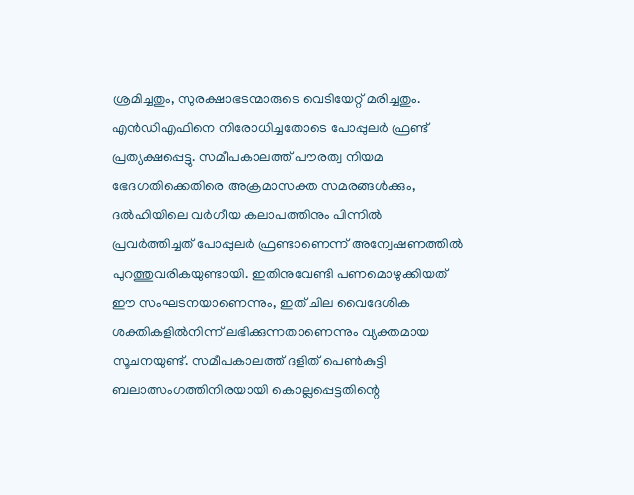ശ്രമിച്ചതും, സുരക്ഷാഭടന്മാരുടെ വെടിയേറ്റ് മരിച്ചതും. എന്‍ഡിഎഫിനെ നിരോധിച്ചതോടെ പോപ്പുലര്‍ ഫ്രണ്ട് പ്രത്യക്ഷപ്പെട്ടു. സമീപകാലത്ത് പൗരത്വ നിയമ ഭേദഗതിക്കെതിരെ അക്രമാസക്ത സമരങ്ങള്‍ക്കും, ദല്‍ഹിയിലെ വര്‍ഗീയ കലാപത്തിനും പിന്നില്‍ പ്രവര്‍ത്തിച്ചത് പോപ്പുലര്‍ ഫ്രണ്ടാണെന്ന് അന്വേഷണത്തില്‍ പുറത്തുവരികയുണ്ടായി. ഇതിനുവേണ്ടി പണമൊഴുക്കിയത് ഈ സംഘടനയാണെന്നും, ഇത് ചില വൈദേശിക ശക്തികളില്‍നിന്ന് ലഭിക്കുന്നതാണെന്നും വ്യക്തമായ സൂചനയുണ്ട്. സമീപകാലത്ത് ദളിത് പെണ്‍കുട്ടി ബലാത്സംഗത്തിനിരയായി കൊല്ലപ്പെട്ടതിന്റെ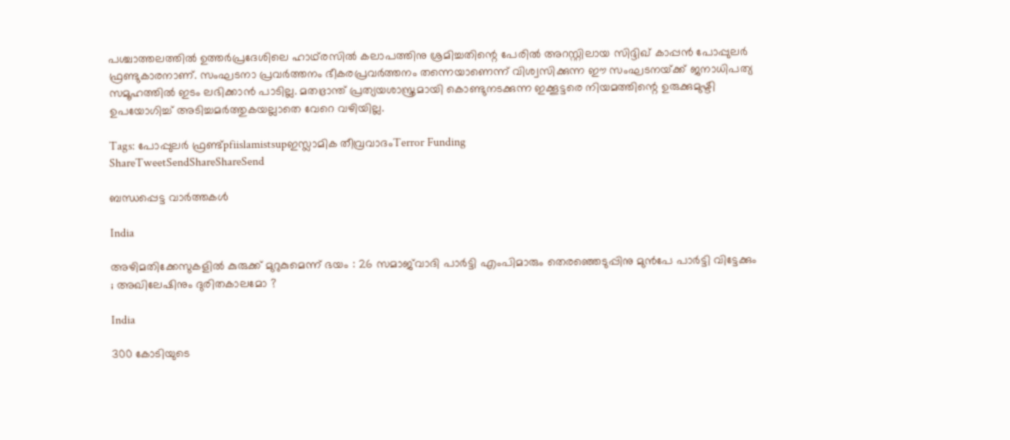പശ്ചാത്തലത്തില്‍ ഉത്തര്‍പ്രദേശിലെ ഹാഥ്‌രസില്‍ കലാപത്തിനു ശ്രമിച്ചതിന്റെ പേരില്‍ അറസ്റ്റിലായ സിദ്ദിഖ് കാപ്പന്‍ പോപ്പുലര്‍ ഫ്രണ്ടുകാരനാണ്. സംഘടനാ പ്രവര്‍ത്തനം ഭീകരപ്രവര്‍ത്തനം തന്നെയാണെന്ന് വിശ്വസിക്കുന്ന ഈ സംഘടനയ്‌ക്ക് ജനാധിപത്യ സമൂഹത്തില്‍ ഇടം ലഭിക്കാന്‍ പാടില്ല. മതഭ്രാന്ത് പ്രത്യയശാസ്ത്രമായി കൊണ്ടുനടക്കുന്ന ഇക്കൂട്ടരെ നിയമത്തിന്റെ ഉരുക്കുമുഷ്ടി ഉപയോഗിച്ച് അടിച്ചമര്‍ത്തുകയല്ലാതെ വേറെ വഴിയില്ല.

Tags: പോപ്പുലര്‍ ഫ്രണ്ട്pfiislamistsupഇസ്ലാമിക തീവ്രവാദംTerror Funding
ShareTweetSendShareShareSend

ബന്ധപ്പെട്ട വാര്‍ത്തകള്‍

India

അഴിമതിക്കേസുകളിൽ കുരുക്ക് മുറുകുമെന്ന് ഭയം : 26 സമാജ്‌വാദി പാർട്ടി എംപിമാരും തെരഞ്ഞെടുപ്പിനു മുൻപേ പാർട്ടി വിട്ടേക്കും ; അഖിലേഷിനും ദുരിതകാലമോ ?

India

300 കോടിയുടെ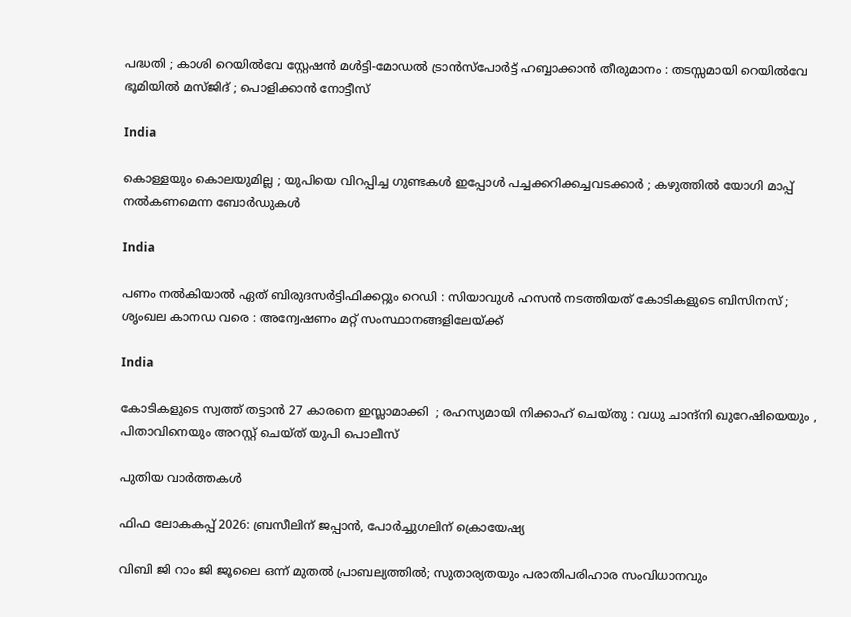പദ്ധതി ; കാശി റെയിൽവേ സ്റ്റേഷൻ മൾട്ടി-മോഡൽ ട്രാൻസ്‌പോർട്ട് ഹബ്ബാക്കാൻ തീരുമാനം : തടസ്സമായി റെയിൽവേ ഭൂമിയിൽ മസ്ജിദ് ; പൊളിക്കാൻ നോട്ടീസ്

India

കൊള്ളയും കൊലയുമില്ല ; യുപിയെ വിറപ്പിച്ച ഗുണ്ടകൾ ഇപ്പോൾ പച്ചക്കറിക്കച്ചവടക്കാർ ; കഴുത്തിൽ യോഗി മാപ്പ് നൽകണമെന്ന ബോർഡുകൾ

India

പണം നൽകിയാൽ ഏത് ബിരുദസർട്ടിഫിക്കറ്റും റെഡി : സിയാവുൾ ഹസൻ നടത്തിയത് കോടികളുടെ ബിസിനസ് ; ശൃംഖല കാനഡ വരെ : അന്വേഷണം മറ്റ് സംസ്ഥാനങ്ങളിലേയ്‌ക്ക്

India

കോടികളുടെ സ്വത്ത് തട്ടാൻ 27 കാരനെ ഇസ്ലാമാക്കി  ; രഹസ്യമായി നിക്കാഹ് ചെയ്തു : വധു ചാന്ദ്നി ഖുറേഷിയെയും , പിതാവിനെയും അറസ്റ്റ് ചെയ്ത് യുപി പൊലീസ്

പുതിയ വാര്‍ത്തകള്‍

ഫിഫ ലോകകപ്പ് 2026: ബ്രസീലിന് ജപ്പാന്‍, പോര്‍ച്ചുഗലിന് ക്രൊയേഷ്യ

വിബി ജി റാം ജി ജൂലൈ ഒന്ന് മുതല്‍ പ്രാബല്യത്തില്‍; സുതാര്യതയും പരാതിപരിഹാര സംവിധാനവും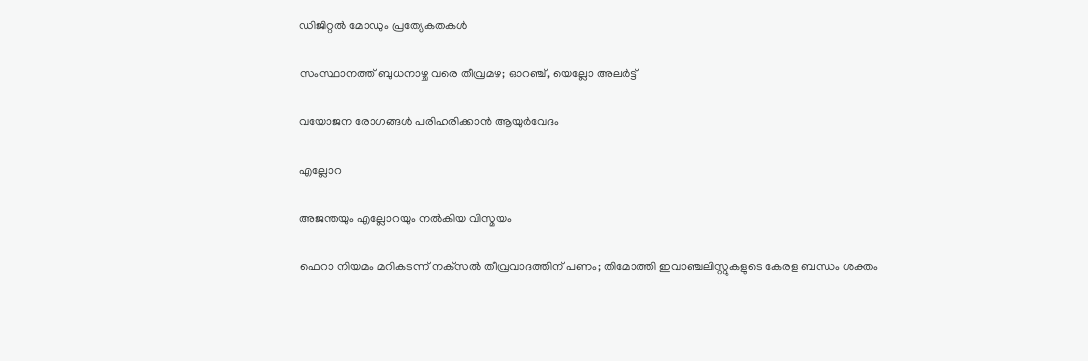ഡിജിറ്റല്‍ മോഡും പ്രത്യേകതകള്‍

സംസ്ഥാനത്ത് ബുധനാഴ്ച വരെ തീവ്രമഴ; ഓറഞ്ച്, യെല്ലോ അലര്‍ട്ട്

വയോജന രോഗങ്ങള്‍ പരിഹരിക്കാന്‍ ആയുര്‍വേദം

എല്ലോറ

അജന്തയും എല്ലോറയും നല്‍കിയ വിസ്മയം

ഫെറാ നിയമം മറികടന്ന് നക്‌സല്‍ തീവ്രവാദത്തിന് പണം; തിമോത്തി ഇവാഞ്ചലിസ്റ്റുകളുടെ കേരള ബന്ധം ശക്തം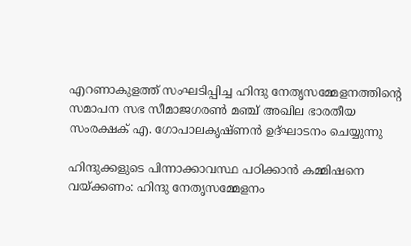എറണാകുളത്ത് സംഘടിപ്പിച്ച ഹിന്ദു നേതൃസമ്മേളനത്തിന്റെ സമാപന സഭ സീമാജഗരണ്‍ മഞ്ച് അഖില ഭാരതീയ സംരക്ഷക് എ. ഗോപാലകൃഷ്ണന്‍ ഉദ്ഘാടനം ചെയ്യുന്നു

ഹിന്ദുക്കളുടെ പിന്നാക്കാവസ്ഥ പഠിക്കാന്‍ കമ്മിഷനെ വയ്‌ക്കണം: ഹിന്ദു നേതൃസമ്മേളനം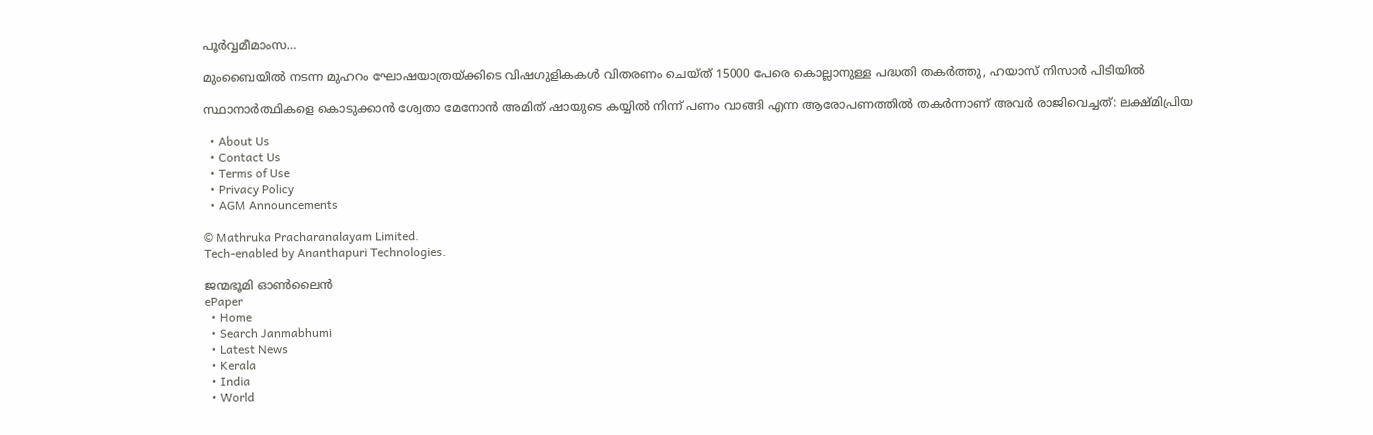പൂര്‍വ്വമീമാംസ…

മുംബൈയിൽ നടന്ന മുഹറം ഘോഷയാത്രയ്‌ക്കിടെ വിഷഗുളികകള്‍ വിതരണം ചെയ്ത് 15000 പേരെ കൊല്ലാനുള്ള പദ്ധതി തകര്‍ത്തു, ഹയാസ് നിസാര്‍ പിടിയില്‍

സ്ഥാനാർത്ഥികളെ കൊടുക്കാൻ ശ്വേതാ മേനോൻ അമിത് ഷായുടെ കയ്യിൽ നിന്ന് പണം വാങ്ങി എന്ന ആരോപണത്തില്‍ തകര്‍ന്നാണ് അവര്‍ രാജിവെച്ചത്: ലക്ഷ്മിപ്രിയ

  • About Us
  • Contact Us
  • Terms of Use
  • Privacy Policy
  • AGM Announcements

© Mathruka Pracharanalayam Limited.
Tech-enabled by Ananthapuri Technologies.

ജന്മഭൂമി ഓണ്‍ലൈന്‍
ePaper
  • Home
  • Search Janmabhumi
  • Latest News
  • Kerala
  • India
  • World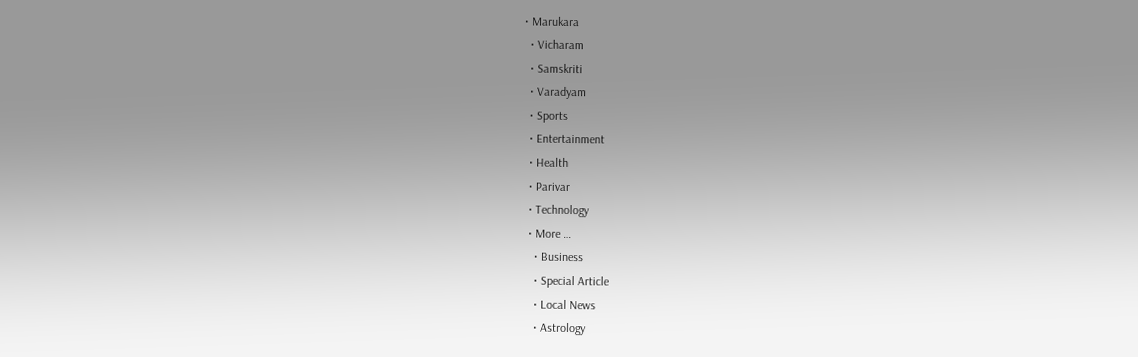• Marukara
  • Vicharam
  • Samskriti
  • Varadyam
  • Sports
  • Entertainment
  • Health
  • Parivar
  • Technology
  • More …
    • Business
    • Special Article
    • Local News
    • Astrology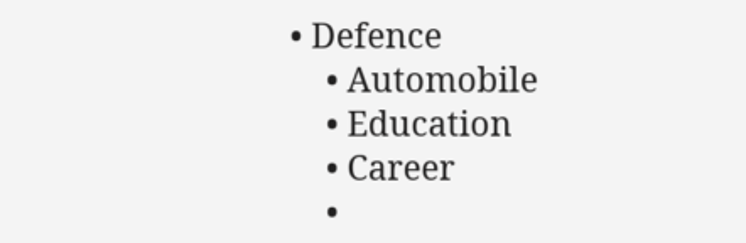• Defence
    • Automobile
    • Education
    • Career
    •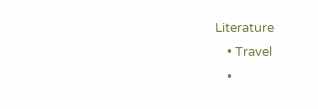Literature
    • Travel
    •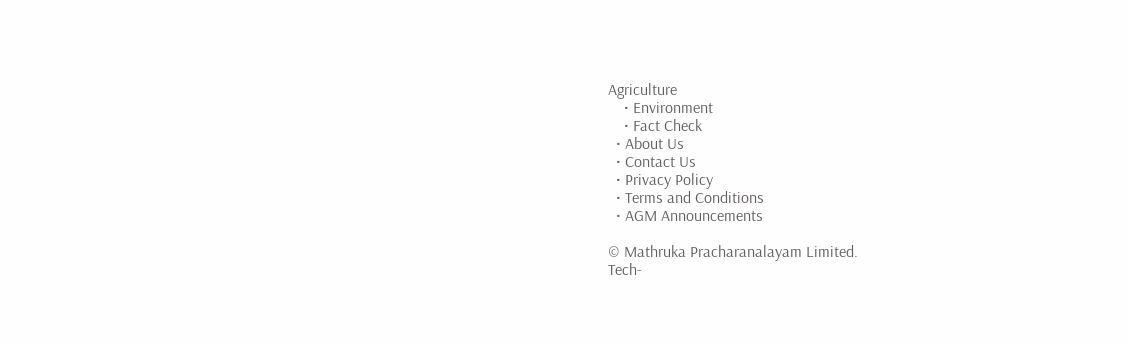Agriculture
    • Environment
    • Fact Check
  • About Us
  • Contact Us
  • Privacy Policy
  • Terms and Conditions
  • AGM Announcements

© Mathruka Pracharanalayam Limited.
Tech-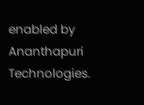enabled by Ananthapuri Technologies.